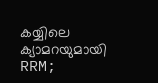കയ്യിലെ ക്യാമറയുമായി RRM;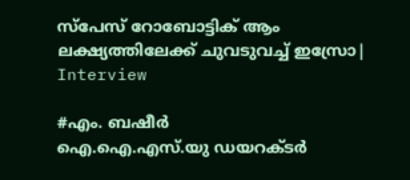സ്‌പേസ് റോബോട്ടിക് ആം ലക്ഷ്യത്തിലേക്ക് ചുവടുവച്ച് ഇസ്രോ| Interview

#എം. ബഷീർ
ഐ.ഐ.എസ്.യു ഡയറക്ടർ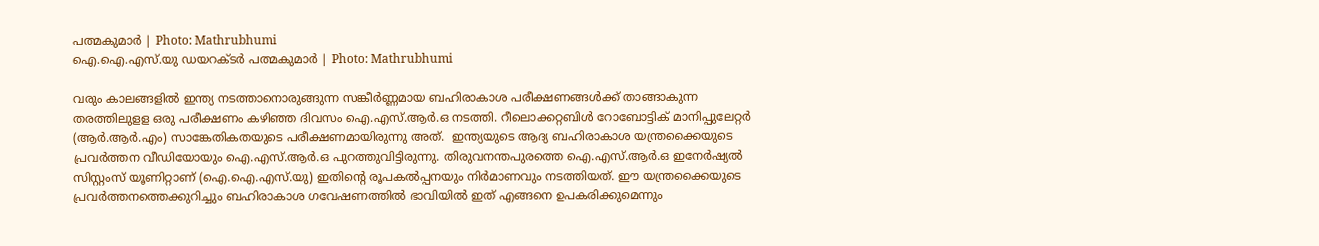പത്മകുമാർ | Photo: Mathrubhumi
ഐ.ഐ.എസ്.യു ഡയറക്ടർ പത്മകുമാർ | Photo: Mathrubhumi

വരും കാലങ്ങളില്‍ ഇന്ത്യ നടത്താനൊരുങ്ങുന്ന സങ്കീര്‍ണ്ണമായ ബഹിരാകാശ പരീക്ഷണങ്ങള്‍ക്ക് താങ്ങാകുന്ന തരത്തിലുളള ഒരു പരീക്ഷണം കഴിഞ്ഞ ദിവസം ഐ.എസ്.ആര്‍.ഒ നടത്തി. റീലൊക്കറ്റബിള്‍ റോബോട്ടിക് മാനിപ്പുലേറ്റര്‍ (ആര്‍.ആര്‍.എം) സാങ്കേതികതയുടെ പരീക്ഷണമായിരുന്നു അത്.  ഇന്ത്യയുടെ ആദ്യ ബഹിരാകാശ യന്ത്രക്കൈയുടെ പ്രവര്‍ത്തന വീഡിയോയും ഐ.എസ്.ആര്‍.ഒ പുറത്തുവിട്ടിരുന്നു. തിരുവനന്തപുരത്തെ ഐ.എസ്.ആര്‍.ഒ ഇനേര്‍ഷ്യല്‍ സിസ്റ്റംസ് യൂണിറ്റാണ് (ഐ.ഐ.എസ്.യു) ഇതിന്റെ രൂപകല്‍പ്പനയും നിര്‍മാണവും നടത്തിയത്. ഈ യന്ത്രക്കൈയുടെ പ്രവര്‍ത്തനത്തെക്കുറിച്ചും ബഹിരാകാശ ഗവേഷണത്തില്‍ ഭാവിയില്‍ ഇത് എങ്ങനെ ഉപകരിക്കുമെന്നും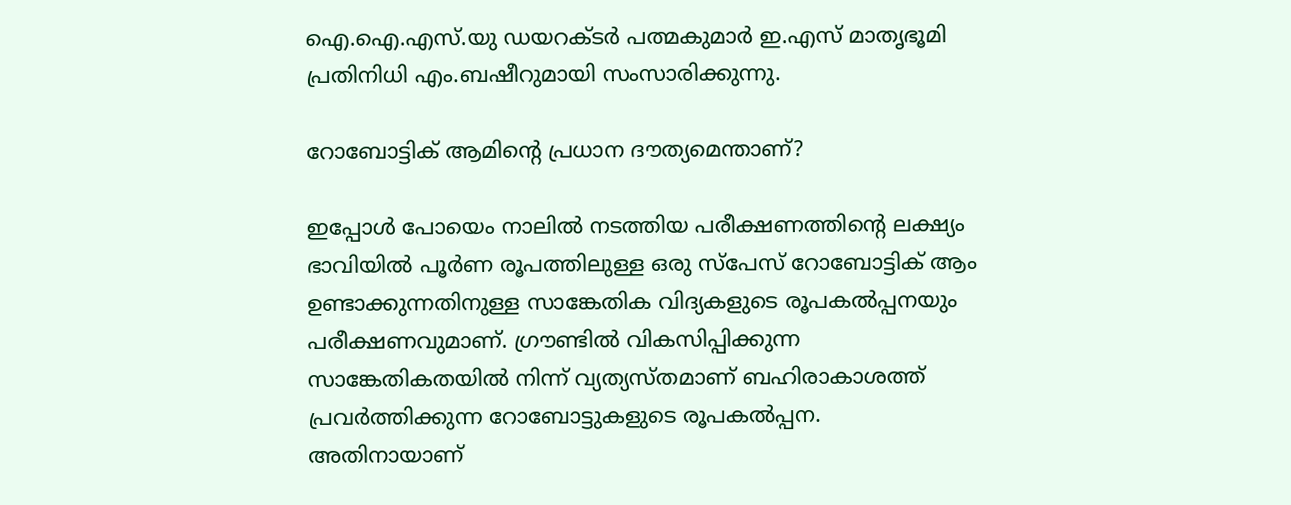ഐ.ഐ.എസ്.യു ഡയറക്ടര്‍ പത്മകുമാര്‍ ഇ.എസ് മാതൃഭൂമി പ്രതിനിധി എം.ബഷീറുമായി സംസാരിക്കുന്നു.

റോബോട്ടിക് ആമിന്റെ പ്രധാന ദൗത്യമെന്താണ്?

ഇപ്പോള്‍ പോയെം നാലില്‍ നടത്തിയ പരീക്ഷണത്തിന്റെ ലക്ഷ്യം ഭാവിയില്‍ പൂര്‍ണ രൂപത്തിലുള്ള ഒരു സ്പേസ് റോബോട്ടിക് ആം ഉണ്ടാക്കുന്നതിനുള്ള സാങ്കേതിക വിദ്യകളുടെ രൂപകല്‍പ്പനയും പരീക്ഷണവുമാണ്. ഗ്രൗണ്ടില്‍ വികസിപ്പിക്കുന്ന സാങ്കേതികതയില്‍ നിന്ന് വ്യത്യസ്തമാണ് ബഹിരാകാശത്ത് പ്രവര്‍ത്തിക്കുന്ന റോബോട്ടുകളുടെ രൂപകല്‍പ്പന. അതിനായാണ്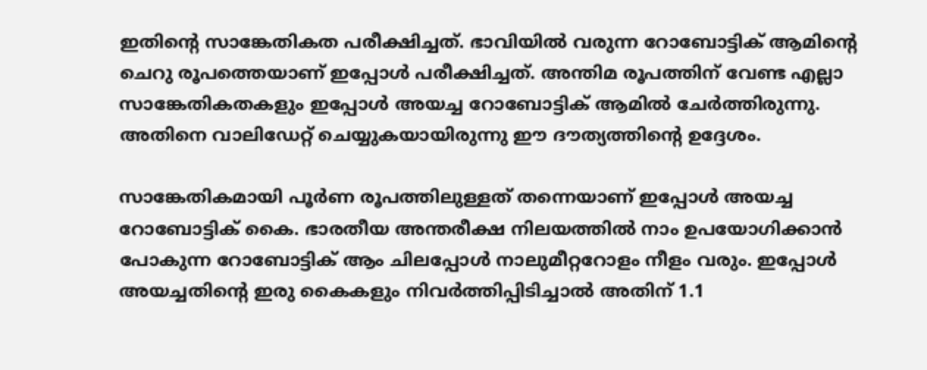ഇതിന്റെ സാങ്കേതികത പരീക്ഷിച്ചത്. ഭാവിയില്‍ വരുന്ന റോബോട്ടിക് ആമിന്റെ ചെറു രൂപത്തെയാണ് ഇപ്പോള്‍ പരീക്ഷിച്ചത്. അന്തിമ രൂപത്തിന് വേണ്ട എല്ലാ സാങ്കേതികതകളും ഇപ്പോള്‍ അയച്ച റോബോട്ടിക് ആമില്‍ ചേര്‍ത്തിരുന്നു. അതിനെ വാലിഡേറ്റ് ചെയ്യുകയായിരുന്നു ഈ ദൗത്യത്തിന്റെ ഉദ്ദേശം.

സാങ്കേതികമായി പൂര്‍ണ രൂപത്തിലുള്ളത് തന്നെയാണ് ഇപ്പോള്‍ അയച്ച റോബോട്ടിക് കൈ. ഭാരതീയ അന്തരീക്ഷ നിലയത്തില്‍ നാം ഉപയോഗിക്കാന്‍ പോകുന്ന റോബോട്ടിക് ആം ചിലപ്പോള്‍ നാലുമീറ്ററോളം നീളം വരും. ഇപ്പോള്‍ അയച്ചതിന്റെ ഇരു കൈകളും നിവര്‍ത്തിപ്പിടിച്ചാല്‍ അതിന് 1.1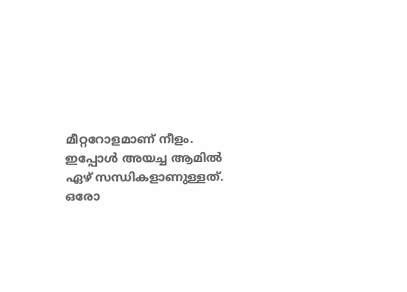മീറ്ററോളമാണ് നീളം. ഇപ്പോള്‍ അയച്ച ആമില്‍ ഏഴ് സന്ധികളാണുള്ളത്. ഒരോ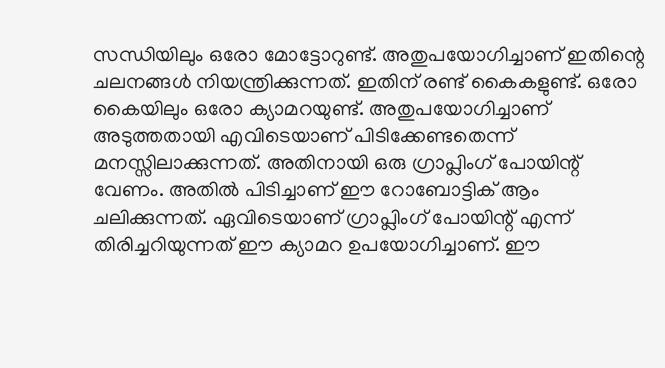സന്ധിയിലും ഒരോ മോട്ടോറുണ്ട്. അതുപയോഗിച്ചാണ് ഇതിന്റെ ചലനങ്ങള്‍ നിയന്ത്രിക്കുന്നത്. ഇതിന് രണ്ട് കൈകളുണ്ട്. ഒരോ കൈയിലും ഒരോ ക്യാമറയുണ്ട്. അതുപയോഗിച്ചാണ് അടുത്തതായി എവിടെയാണ് പിടിക്കേണ്ടതെന്ന് മനസ്സിലാക്കുന്നത്. അതിനായി ഒരു ഗ്രാപ്ലിംഗ് പോയിന്റ് വേണം. അതില്‍ പിടിച്ചാണ് ഈ റോബോട്ടിക് ആം ചലിക്കുന്നത്. ഏവിടെയാണ് ഗ്രാപ്ലിംഗ് പോയിന്റ് എന്ന് തിരിച്ചറിയുന്നത് ഈ ക്യാമറ ഉപയോഗിച്ചാണ്. ഈ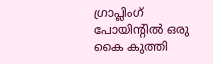ഗ്രാപ്ലിംഗ് പോയിന്റില്‍ ഒരു കൈ കുത്തി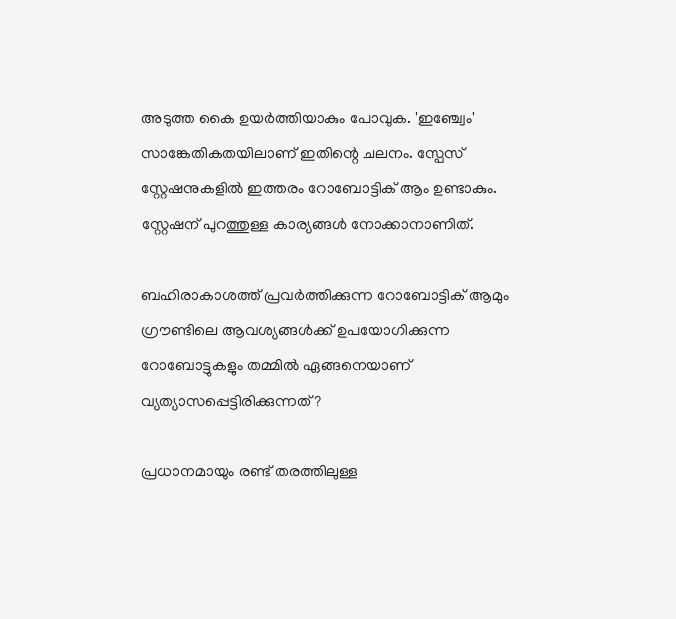അടുത്ത കൈ ഉയര്‍ത്തിയാകും പോവുക. 'ഇഞ്ച്വേം' സാങ്കേതികതയിലാണ് ഇതിന്റെ ചലനം. സ്പേസ് സ്റ്റേഷനുകളില്‍ ഇത്തരം റോബോട്ടിക് ആം ഉണ്ടാകും. സ്റ്റേഷന് പുറത്തുള്ള കാര്യങ്ങള്‍ നോക്കാനാണിത്.

ബഹിരാകാശത്ത് പ്രവര്‍ത്തിക്കുന്ന റോബോട്ടിക് ആമും ഗ്രൗണ്ടിലെ ആവശ്യങ്ങള്‍ക്ക് ഉപയോഗിക്കുന്ന റോബോട്ടുകളും തമ്മില്‍ ഏങ്ങനെയാണ് വ്യത്യാസപ്പെട്ടിരിക്കുന്നത്?

പ്രധാനമായും രണ്ട് തരത്തിലുള്ള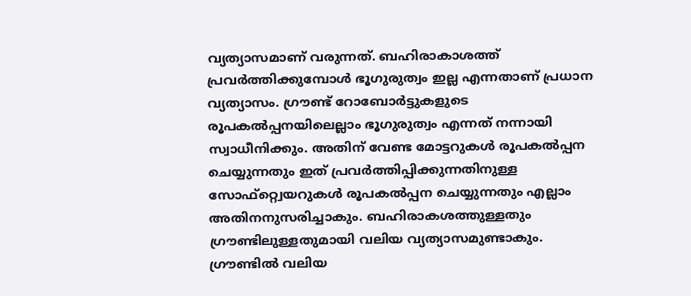വ്യത്യാസമാണ് വരുന്നത്. ബഹിരാകാശത്ത് പ്രവര്‍ത്തിക്കുമ്പോള്‍ ഭൂഗുരുത്വം ഇല്ല എന്നതാണ് പ്രധാന വ്യത്യാസം. ഗ്രൗണ്ട് റോബോര്‍ട്ടുകളുടെ രൂപകല്‍പ്പനയിലെല്ലാം ഭൂഗുരുത്വം എന്നത് നന്നായി സ്വാധീനിക്കും. അതിന് വേണ്ട മോട്ടറുകള്‍ രൂപകല്‍പ്പന ചെയ്യുന്നതും ഇത് പ്രവര്‍ത്തിപ്പിക്കുന്നതിനുള്ള സോഫ്റ്റ്വെയറുകള്‍ രൂപകല്‍പ്പന ചെയ്യുന്നതും എല്ലാം  അതിനനുസരിച്ചാകും. ബഹിരാകശത്തുള്ളതും ഗ്രൗണ്ടിലുള്ളതുമായി വലിയ വ്യത്യാസമുണ്ടാകും. ഗ്രൗണ്ടില്‍ വലിയ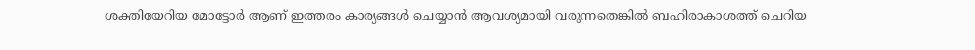ശക്തിയേറിയ മോട്ടോര്‍ ആണ് ഇത്തരം കാര്യങ്ങള്‍ ചെയ്യാന്‍ ആവശ്യമായി വരുന്നതെങ്കില്‍ ബഹിരാകാശത്ത് ചെറിയ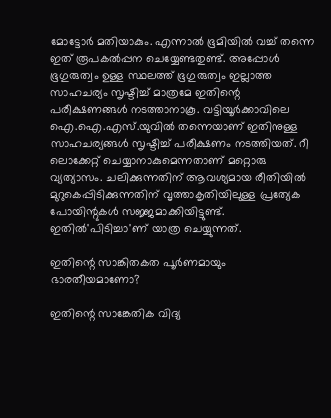മോട്ടോര്‍ മതിയാകും. എന്നാല്‍ ഭൂമിയില്‍ വച്ച് തന്നെ ഇത് രൂപകല്‍പ്പന ചെയ്യേണ്ടതുണ്ട്. അപ്പോള്‍ ഭൂഗുരുത്വം ഉള്ള സ്ഥലത്ത് ഭൂഗുരുത്വം ഇല്ലാത്ത സാഹചര്യം സൃഷ്ടിച്ച് മാത്രമേ ഇതിന്റെ പരീക്ഷണങ്ങള്‍ നടത്താനാകൂ. വട്ടിയൂര്‍ക്കാവിലെ ഐ.ഐ.എസ്.യുവില്‍ തന്നെയാണ് ഇതിനുള്ള സാഹചര്യങ്ങള്‍ സൃഷ്ടിച്ച് പരീക്ഷണം നടത്തിയത്. റീ ലൊക്കേറ്റ് ചെയ്യാനാകുമെന്നതാണ് മറ്റൊരു വ്യത്യാസം. ചലിക്കുന്നതിന് ആവശ്യമായ രീതിയില്‍ മുറുകെപ്പിടിക്കുന്നതിന് വൃത്താകൃതിയിലുള്ള പ്രത്യേക പോയിന്റുകള്‍ സജ്ജമാക്കിയിട്ടുണ്ട്. ഇതില്‍'പിടിച്ചാ'ണ് യാത്ര ചെയ്യുന്നത്.

ഇതിന്റെ സാങ്കിതകത പൂര്‍ണമായും ഭാരതീയമാണോ?

ഇതിന്റെ സാങ്കേതിക വിദ്യ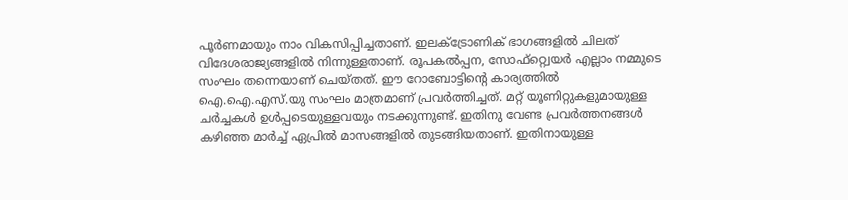പൂര്‍ണമായും നാം വികസിപ്പിച്ചതാണ്. ഇലക്ട്രോണിക് ഭാഗങ്ങളില്‍ ചിലത് വിദേശരാജ്യങ്ങളില്‍ നിന്നുള്ളതാണ്. രൂപകല്‍പ്പന, സോഫ്റ്റ്വെയര്‍ എല്ലാം നമ്മുടെ സംഘം തന്നെയാണ് ചെയ്തത്. ഈ റോബോട്ടിന്റെ കാര്യത്തില്‍ ഐ.ഐ.എസ്.യു സംഘം മാത്രമാണ് പ്രവര്‍ത്തിച്ചത്. മറ്റ് യൂണിറ്റുകളുമായുള്ള ചര്‍ച്ചകള്‍ ഉള്‍പ്പടെയുള്ളവയും നടക്കുന്നുണ്ട്. ഇതിനു വേണ്ട പ്രവര്‍ത്തനങ്ങള്‍ കഴിഞ്ഞ മാര്‍ച്ച് ഏപ്രില്‍ മാസങ്ങളില്‍ തുടങ്ങിയതാണ്. ഇതിനായുള്ള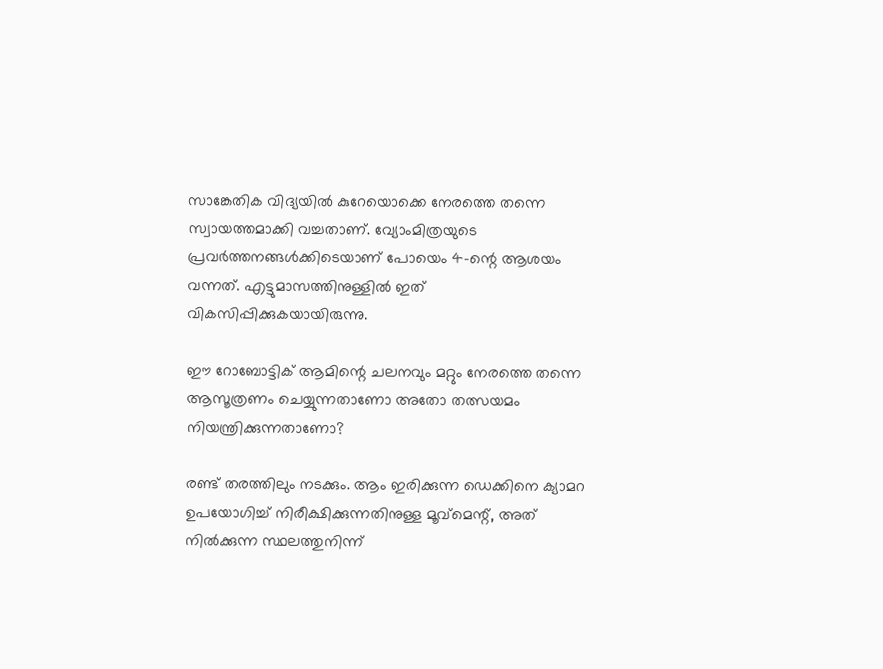സാങ്കേതിക വിദ്യയില്‍ കുറേയൊക്കെ നേരത്തെ തന്നെ സ്വായത്തമാക്കി വച്ചതാണ്. വ്യോംമിത്രയുടെ പ്രവര്‍ത്തനങ്ങള്‍ക്കിടെയാണ് പോയെം 4-ന്റെ ആശയം വന്നത്. എട്ടുമാസത്തിനുള്ളില്‍ ഇത് വികസിപ്പിക്കുകയായിരുന്നു.

ഈ റോബോട്ടിക് ആമിന്റെ ചലനവും മറ്റും നേരത്തെ തന്നെ ആസൂത്രണം ചെയ്യുന്നതാണോ അതോ തത്സയമം നിയന്ത്രിക്കുന്നതാണോ?

രണ്ട് തരത്തിലും നടക്കും. ആം ഇരിക്കുന്ന ഡെക്കിനെ ക്യാമറ ഉപയോഗിച്ച് നിരീക്ഷിക്കുന്നതിനുള്ള മൂവ്മെന്റ്, അത് നില്‍ക്കുന്ന സ്ഥലത്തുനിന്ന്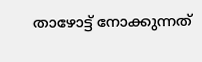താഴോട്ട് നോക്കുന്നത്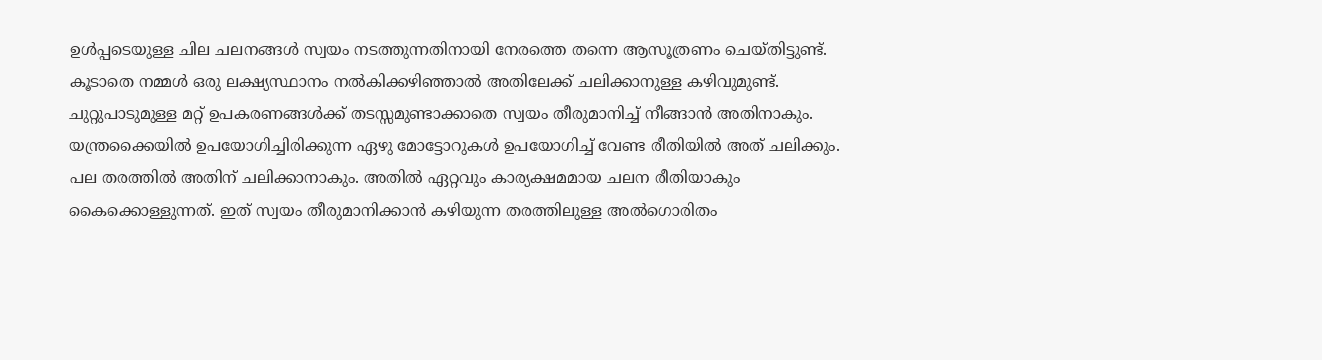ഉള്‍പ്പടെയുള്ള ചില ചലനങ്ങള്‍ സ്വയം നടത്തുന്നതിനായി നേരത്തെ തന്നെ ആസൂത്രണം ചെയ്തിട്ടുണ്ട്. കൂടാതെ നമ്മള്‍ ഒരു ലക്ഷ്യസ്ഥാനം നല്‍കിക്കഴിഞ്ഞാല്‍ അതിലേക്ക് ചലിക്കാനുള്ള കഴിവുമുണ്ട്. ചുറ്റുപാടുമുള്ള മറ്റ് ഉപകരണങ്ങള്‍ക്ക് തടസ്സമുണ്ടാക്കാതെ സ്വയം തീരുമാനിച്ച് നീങ്ങാന്‍ അതിനാകും. യന്ത്രക്കൈയില്‍ ഉപയോഗിച്ചിരിക്കുന്ന ഏഴു മോട്ടോറുകള്‍ ഉപയോഗിച്ച് വേണ്ട രീതിയില്‍ അത് ചലിക്കും. പല തരത്തില്‍ അതിന് ചലിക്കാനാകും. അതില്‍ ഏറ്റവും കാര്യക്ഷമമായ ചലന രീതിയാകും കൈക്കൊള്ളുന്നത്. ഇത് സ്വയം തീരുമാനിക്കാന്‍ കഴിയുന്ന തരത്തിലുള്ള അല്‍ഗൊരിതം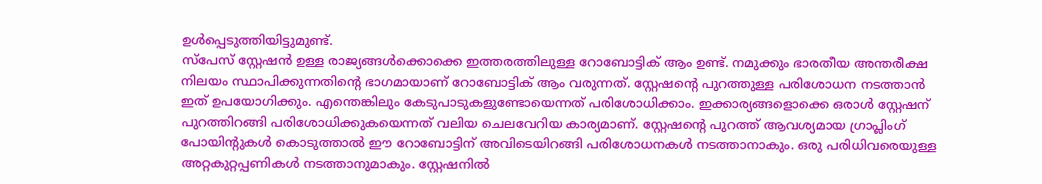ഉള്‍പ്പെടുത്തിയിട്ടുമുണ്ട്.
സ്പേസ് സ്റ്റേഷന്‍ ഉള്ള രാജ്യങ്ങള്‍ക്കൊക്കെ ഇത്തരത്തിലുള്ള റോബോട്ടിക് ആം ഉണ്ട്. നമുക്കും ഭാരതീയ അന്തരീക്ഷ നിലയം സ്ഥാപിക്കുന്നതിന്റെ ഭാഗമായാണ് റോബോട്ടിക് ആം വരുന്നത്. സ്റ്റേഷന്റെ പുറത്തുള്ള പരിശോധന നടത്താന്‍ ഇത് ഉപയോഗിക്കും. എന്തെങ്കിലും കേടുപാടുകളുണ്ടോയെന്നത് പരിശോധിക്കാം. ഇക്കാര്യങ്ങളൊക്കെ ഒരാള്‍ സ്റ്റേഷന് പുറത്തിറങ്ങി പരിശോധിക്കുകയെന്നത് വലിയ ചെലവേറിയ കാര്യമാണ്. സ്റ്റേഷന്റെ പുറത്ത് ആവശ്യമായ ഗ്രാപ്ലിംഗ് പോയിന്റുകള്‍ കൊടുത്താല്‍ ഈ റോബോട്ടിന് അവിടെയിറങ്ങി പരിശോധനകള്‍ നടത്താനാകും. ഒരു പരിധിവരെയുള്ള അറ്റകുറ്റപ്പണികള്‍ നടത്താനുമാകും. സ്റ്റേഷനില്‍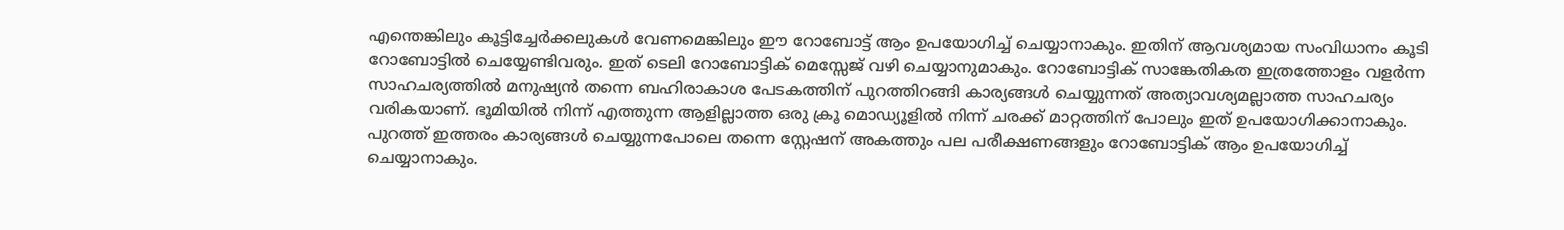എന്തെങ്കിലും കൂട്ടിച്ചേര്‍ക്കലുകള്‍ വേണമെങ്കിലും ഈ റോബോട്ട് ആം ഉപയോഗിച്ച് ചെയ്യാനാകും. ഇതിന് ആവശ്യമായ സംവിധാനം കൂടി റോബോട്ടില്‍ ചെയ്യേണ്ടിവരും. ഇത് ടെലി റോബോട്ടിക് മെസ്സേജ് വഴി ചെയ്യാനുമാകും. റോബോട്ടിക് സാങ്കേതികത ഇത്രത്തോളം വളര്‍ന്ന സാഹചര്യത്തില്‍ മനുഷ്യന്‍ തന്നെ ബഹിരാകാശ പേടകത്തിന് പുറത്തിറങ്ങി കാര്യങ്ങള്‍ ചെയ്യുന്നത് അത്യാവശ്യമല്ലാത്ത സാഹചര്യം വരികയാണ്. ഭൂമിയില്‍ നിന്ന് എത്തുന്ന ആളില്ലാത്ത ഒരു ക്രൂ മൊഡ്യൂളില്‍ നിന്ന് ചരക്ക് മാറ്റത്തിന് പോലും ഇത് ഉപയോഗിക്കാനാകും. പുറത്ത് ഇത്തരം കാര്യങ്ങള്‍ ചെയ്യുന്നപോലെ തന്നെ സ്റ്റേഷന് അകത്തും പല പരീക്ഷണങ്ങളും റോബോട്ടിക് ആം ഉപയോഗിച്ച് ചെയ്യാനാകും.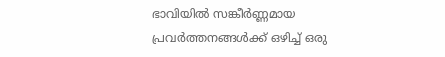ഭാവിയില്‍ സങ്കീര്‍ണ്ണമായ പ്രവര്‍ത്തനങ്ങള്‍ക്ക് ഒഴിച്ച് ഒരു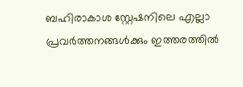ബഹിരാകാശ സ്റ്റേഷനിലെ എല്ലാ പ്രവര്‍ത്തനങ്ങള്‍ക്കും ഇത്തരത്തില്‍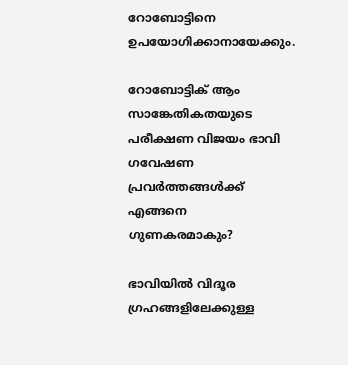റോബോട്ടിനെ ഉപയോഗിക്കാനായേക്കും.

റോബോട്ടിക് ആം സാങ്കേതികതയുടെ പരീക്ഷണ വിജയം ഭാവി ഗവേഷണ പ്രവര്‍ത്തങ്ങള്‍ക്ക് എങ്ങനെ ഗുണകരമാകും?

ഭാവിയില്‍ വിദൂര ഗ്രഹങ്ങളിലേക്കുള്ള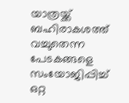യാത്രയ്ക്ക് ബഹിരാകശത്ത് വച്ചുതെന്ന പേടകങ്ങളെ സംയോജിപ്പിച്ച് ഒറ്റ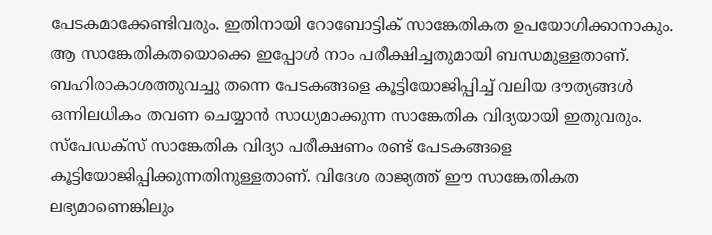പേടകമാക്കേണ്ടിവരും. ഇതിനായി റോബോട്ടിക് സാങ്കേതികത ഉപയോഗിക്കാനാകും. ആ സാങ്കേതികതയൊക്കെ ഇപ്പോള്‍ നാം പരീക്ഷിച്ചതുമായി ബന്ധമുള്ളതാണ്. ബഹിരാകാശത്തുവച്ചു തന്നെ പേടകങ്ങളെ കൂട്ടിയോജിപ്പിച്ച് വലിയ ദൗത്യങ്ങള്‍ ഒന്നിലധികം തവണ ചെയ്യാന്‍ സാധ്യമാക്കുന്ന സാങ്കേതിക വിദ്യയായി ഇതുവരും. സ്പേഡക്സ് സാങ്കേതിക വിദ്യാ പരീക്ഷണം രണ്ട് പേടകങ്ങളെ കൂട്ടിയോജിപ്പിക്കുന്നതിനുള്ളതാണ്. വിദേശ രാജ്യത്ത് ഈ സാങ്കേതികത ലഭ്യമാണെങ്കിലും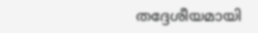തദ്ദേശീയമായി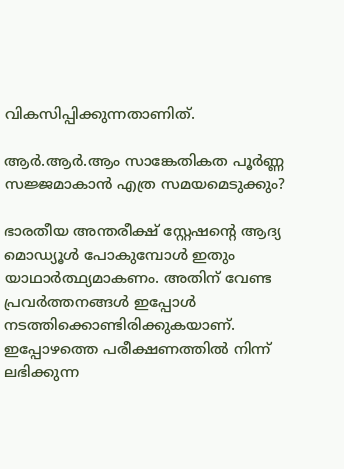വികസിപ്പിക്കുന്നതാണിത്.

ആര്‍.ആര്‍.ആം സാങ്കേതികത പൂര്‍ണ്ണ സജ്ജമാകാന്‍ എത്ര സമയമെടുക്കും?

ഭാരതീയ അന്തരീക്ഷ് സ്റ്റേഷന്റെ ആദ്യ മൊഡ്യൂള്‍ പോകുമ്പോള്‍ ഇതും യാഥാര്‍ത്ഥ്യമാകണം. അതിന് വേണ്ട പ്രവര്‍ത്തനങ്ങള്‍ ഇപ്പോള്‍ നടത്തിക്കൊണ്ടിരിക്കുകയാണ്. ഇപ്പോഴത്തെ പരീക്ഷണത്തില്‍ നിന്ന് ലഭിക്കുന്ന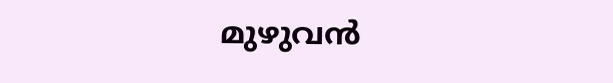മുഴുവന്‍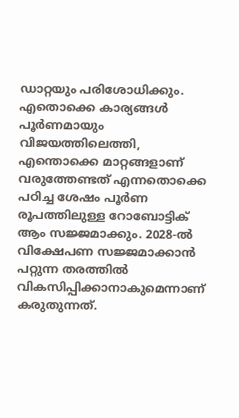ഡാറ്റയും പരിശോധിക്കും. എതൊക്കെ കാര്യങ്ങള്‍ പൂര്‍ണമായും വിജയത്തിലെത്തി, എന്തൊക്കെ മാറ്റങ്ങളാണ് വരുത്തേണ്ടത് എന്നതൊക്കെ പഠിച്ച ശേഷം പൂര്‍ണ രൂപത്തിലുള്ള റോബോട്ടിക് ആം സജ്ജമാക്കും. 2028-ല്‍ വിക്ഷേപണ സജ്ജമാക്കാന്‍ പറ്റുന്ന തരത്തില്‍ വികസിപ്പിക്കാനാകുമെന്നാണ് കരുതുന്നത്.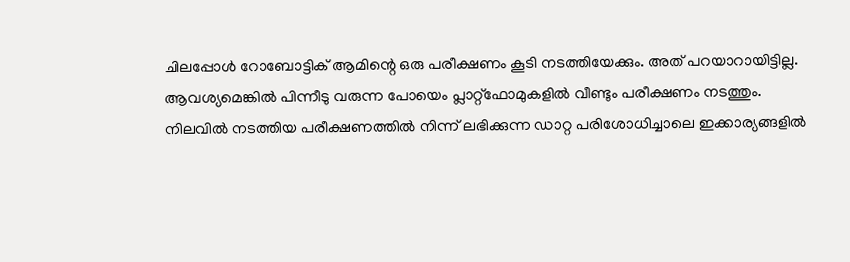ചിലപ്പോള്‍ റോബോട്ടിക് ആമിന്റെ ഒരു പരീക്ഷണം കൂടി നടത്തിയേക്കും. അത് പറയാറായിട്ടില്ല. ആവശ്യമെങ്കില്‍ പിന്നീടു വരുന്ന പോയെം പ്ലാറ്റ്ഫോമുകളില്‍ വീണ്ടും പരീക്ഷണം നടത്തും. നിലവില്‍ നടത്തിയ പരീക്ഷണത്തില്‍ നിന്ന് ലഭിക്കുന്ന ഡാറ്റ പരിശോധിച്ചാലെ ഇക്കാര്യങ്ങളില്‍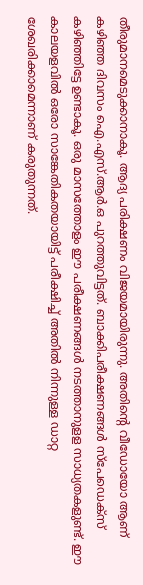തീരുമാനമെടുക്കാനാകൂ. ആദ്യ പരിക്ഷണം വിജയമായിരുന്നു. അതിന്റെ വീഡോയോ ആണ് കഴിഞ്ഞ ദിവസം ഐ.എസ്.ആര്‍.ഒ പുറത്തുവിട്ടത്. ബാക്കിപരീക്ഷണങ്ങള്‍ സ്പേഡെക്സ് കഴിഞ്ഞിട്ടേ ഉണ്ടാകൂ. ഒരു മാസത്തോളം ഈ പരീക്ഷണങ്ങള്‍ നടത്താനുളള സാധ്യതകളുണ്ട്. ഈ കാലയളവില്‍ ഒരോ സാങ്കേതികതയായിട്ട് പരീക്ഷിച്ച് അതില്‍ നിന്നുള്ള ഡാറ്റ ശേഖരിക്കാമെന്നാണ് കരുതുന്നത്.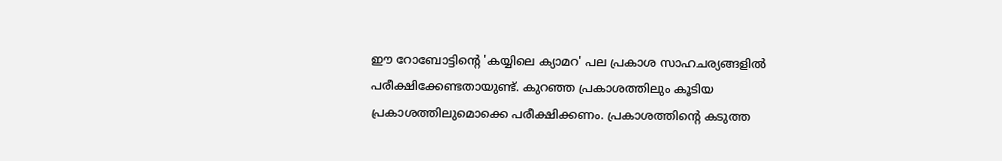ഈ റോബോട്ടിന്റെ 'കയ്യിലെ ക്യാമറ' പല പ്രകാശ സാഹചര്യങ്ങളില്‍ പരീക്ഷിക്കേണ്ടതായുണ്ട്. കുറഞ്ഞ പ്രകാശത്തിലും കൂടിയ പ്രകാശത്തിലുമൊക്കെ പരീക്ഷിക്കണം. പ്രകാശത്തിന്റെ കടുത്ത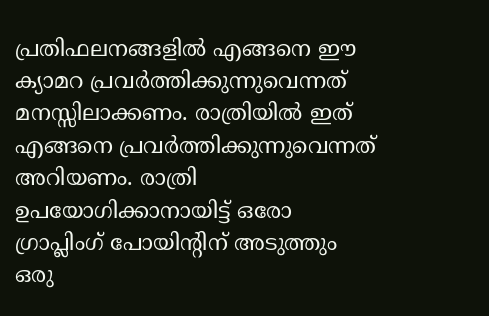പ്രതിഫലനങ്ങളില്‍ എങ്ങനെ ഈ ക്യാമറ പ്രവര്‍ത്തിക്കുന്നുവെന്നത് മനസ്സിലാക്കണം. രാത്രിയില്‍ ഇത് എങ്ങനെ പ്രവര്‍ത്തിക്കുന്നുവെന്നത് അറിയണം. രാത്രി ഉപയോഗിക്കാനായിട്ട് ഒരോ ഗ്രാപ്ലിംഗ് പോയിന്റിന് അടുത്തും ഒരു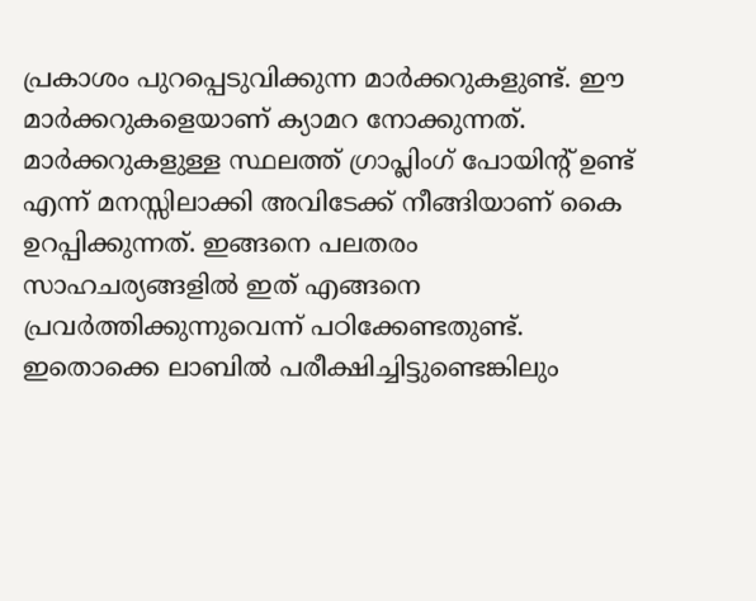പ്രകാശം പുറപ്പെടുവിക്കുന്ന മാര്‍ക്കറുകളുണ്ട്. ഈ മാര്‍ക്കറുകളെയാണ് ക്യാമറ നോക്കുന്നത്. മാര്‍ക്കറുകളുള്ള സ്ഥലത്ത് ഗ്രാപ്ലിംഗ് പോയിന്റ് ഉണ്ട് എന്ന് മനസ്സിലാക്കി അവിടേക്ക് നീങ്ങിയാണ് കൈ ഉറപ്പിക്കുന്നത്. ഇങ്ങനെ പലതരം സാഹചര്യങ്ങളില്‍ ഇത് എങ്ങനെ പ്രവര്‍ത്തിക്കുന്നുവെന്ന് പഠിക്കേണ്ടതുണ്ട്. ഇതൊക്കെ ലാബില്‍ പരീക്ഷിച്ചിട്ടുണ്ടെങ്കിലും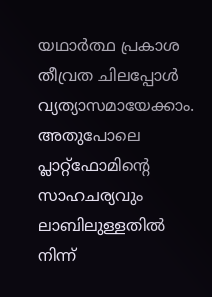യഥാര്‍ത്ഥ പ്രകാശ തീവ്രത ചിലപ്പോള്‍ വ്യത്യാസമായേക്കാം. അതുപോലെ പ്ലാറ്റ്ഫോമിന്റെ സാഹചര്യവും ലാബിലുള്ളതില്‍ നിന്ന്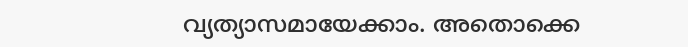വ്യത്യാസമായേക്കാം. അതൊക്കെ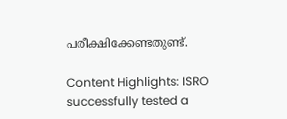പരീക്ഷിക്കേണ്ടതുണ്ട്.

Content Highlights: ISRO successfully tested a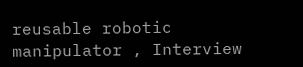reusable robotic manipulator , Interview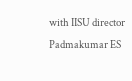with IISU director Padmakumar ES